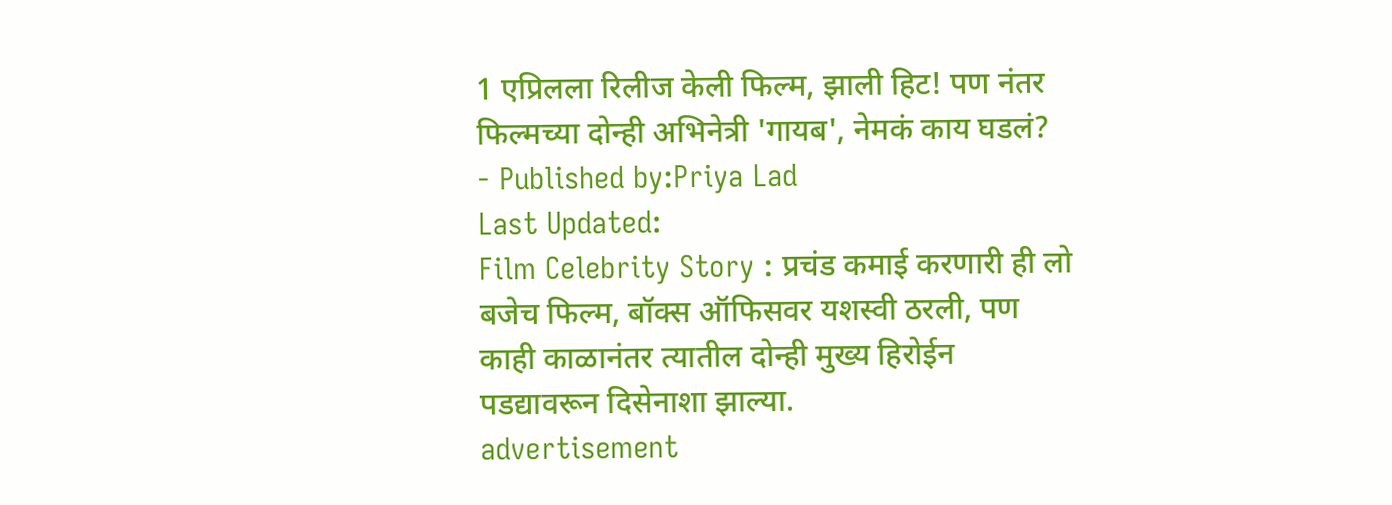1 एप्रिलला रिलीज केली फिल्म, झाली हिट! पण नंतर फिल्मच्या दोन्ही अभिनेत्री 'गायब', नेमकं काय घडलं?
- Published by:Priya Lad
Last Updated:
Film Celebrity Story : प्रचंड कमाई करणारी ही लो बजेच फिल्म, बॉक्स ऑफिसवर यशस्वी ठरली, पण काही काळानंतर त्यातील दोन्ही मुख्य हिरोईन पडद्यावरून दिसेनाशा झाल्या.
advertisement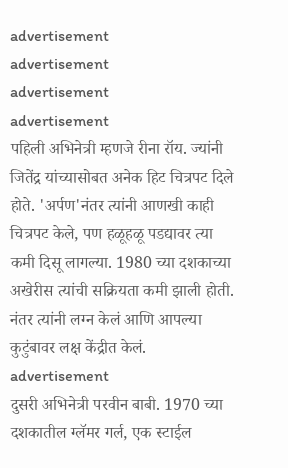advertisement
advertisement
advertisement
advertisement
पहिली अभिनेत्री म्हणजे रीना रॉय. ज्यांनी जितेंद्र यांच्यासोबत अनेक हिट चित्रपट दिले होते. 'अर्पण'नंतर त्यांनी आणखी काही चित्रपट केले, पण हळूहळू पडद्यावर त्या कमी दिसू लागल्या. 1980 च्या दशकाच्या अखेरीस त्यांची सक्रियता कमी झाली होती. नंतर त्यांनी लग्न केलं आणि आपल्या कुटुंबावर लक्ष केंद्रीत केलं.
advertisement
दुसरी अभिनेत्री परवीन बाबी. 1970 च्या दशकातील ग्लॅमर गर्ल, एक स्टाईल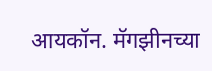आयकॉन. मॅगझीनच्या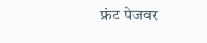फ्रंट पेजवर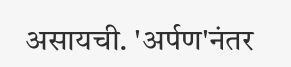असायची. 'अर्पण'नंतर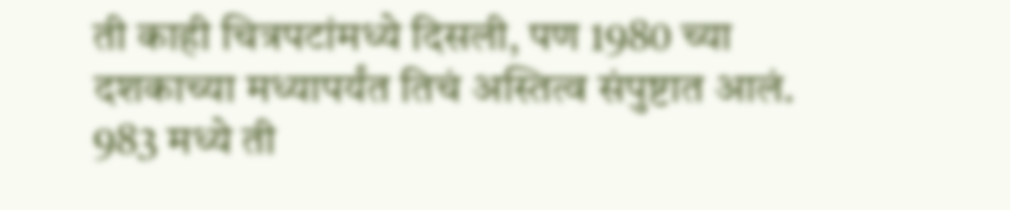ती काही चित्रपटांमध्ये दिसली, पण 1980 च्या दशकाच्या मध्यापर्यंत तिचं अस्तित्व संपुष्टात आलं. 983 मध्ये ती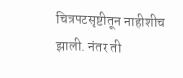चित्रपटसृष्टीतून नाहीशीच झाली. नंतर ती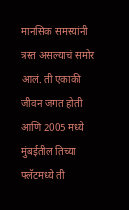मानसिक समस्यांनी त्रस्त असल्याचं समोर आलं. ती एकाकी जीवन जगत होती आणि 2005 मध्ये मुंबईतील तिच्या फ्लॅटमध्ये ती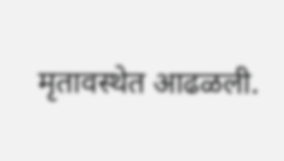मृतावस्थेत आढळली.